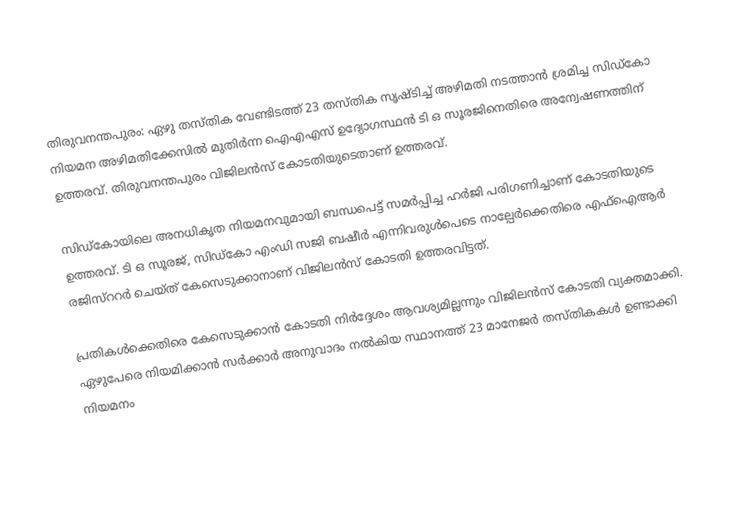തിരുവനന്തപുരം: ഏഴു തസ്തിക വേണ്ടിടത്ത് 23 തസ്തിക സൃഷ്ടിച്ച് അഴിമതി നടത്താൻ ശ്രമിച്ച സിഡ്‌കോ നിയമന അഴിമതിക്കേസിൽ മുതിർന്ന ഐഎഎസ് ഉദ്യോഗസ്ഥൻ ടി ഒ സൂരജിനെതിരെ അന്വേഷണത്തിന് ഉത്തരവ്. തിരുവനന്തപുരം വിജിലൻസ് കോടതിയുടെതാണ് ഉത്തരവ്.

സിഡ്കോയിലെ അനധികൃത നിയമനവുമായി ബന്ധപെട്ട് സമർപ്പിച്ച ഹർജി പരിഗണിച്ചാണ് കോടതിയുടെ ഉത്തരവ്. ടി ഒ സൂരജ്, സിഡ്കോ എംഡി സജി ബഷീർ എന്നിവരുൾപെടെ നാല്പേർക്കെതിരെ എഫ്ഐആർ രജിസ്ററർ ചെയ്ത് കേസെടുക്കാനാണ് വിജിലൻസ് കോടതി ഉത്തരവിട്ടത്.

പ്രതികൾക്കെതിരെ കേസെടുക്കാൻ കോടതി നിർദ്ദേശം ആവശ്യമില്ലന്നും വിജിലൻസ് കോടതി വ്യക്തമാക്കി. ഏഴുപേരെ നിയമിക്കാൻ സർക്കാർ അനുവാദം നൽകിയ സ്ഥാനത്ത് 23 മാനേജർ തസ്തികകൾ ഉണ്ടാക്കി നിയമനം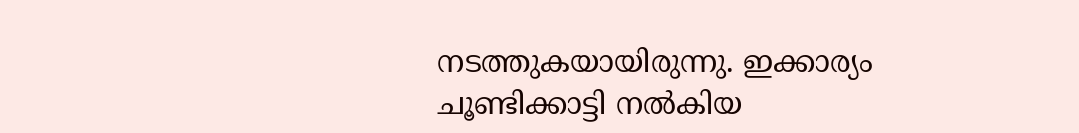നടത്തുകയായിരുന്നു. ഇക്കാര്യം ചൂണ്ടിക്കാട്ടി നൽകിയ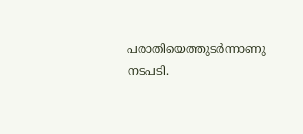പരാതിയെത്തുടർന്നാണു നടപടി.